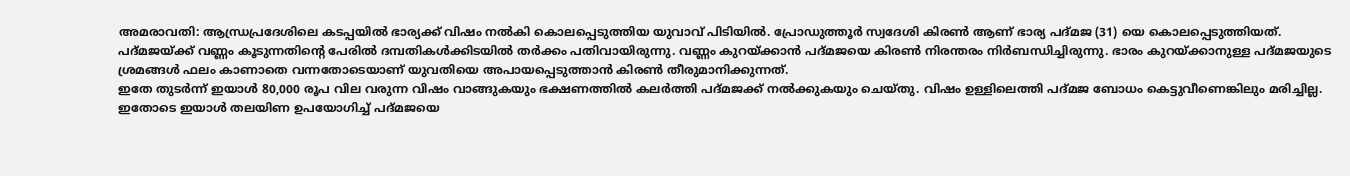അമരാവതി: ആന്ധ്രപ്രദേശിലെ കടപ്പയിൽ ഭാര്യക്ക് വിഷം നൽകി കൊലപ്പെടുത്തിയ യുവാവ് പിടിയിൽ. പ്രോഡുത്തൂർ സ്വദേശി കിരൺ ആണ് ഭാര്യ പദ്മജ (31) യെ കൊലപ്പെടുത്തിയത്.
പദ്മജയ്ക്ക് വണ്ണം കൂടുന്നതിന്റെ പേരിൽ ദമ്പതികൾക്കിടയിൽ തർക്കം പതിവായിരുന്നു. വണ്ണം കുറയ്ക്കാൻ പദ്മജയെ കിരൺ നിരന്തരം നിർബന്ധിച്ചിരുന്നു. ഭാരം കുറയ്ക്കാനുള്ള പദ്മജയുടെ ശ്രമങ്ങൾ ഫലം കാണാതെ വന്നതോടെയാണ് യുവതിയെ അപായപ്പെടുത്താൻ കിരൺ തീരുമാനിക്കുന്നത്.
ഇതേ തുടർന്ന് ഇയാൾ 80,000 രൂപ വില വരുന്ന വിഷം വാങ്ങുകയും ഭക്ഷണത്തിൽ കലർത്തി പദ്മജക്ക് നൽക്കുകയും ചെയ്തു. വിഷം ഉള്ളിലെത്തി പദ്മജ ബോധം കെട്ടുവീണെങ്കിലും മരിച്ചില്ല. ഇതോടെ ഇയാൾ തലയിണ ഉപയോഗിച്ച് പദ്മജയെ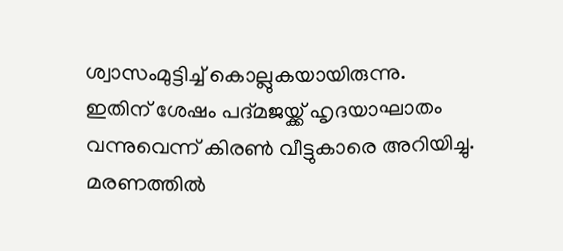ശ്വാസംമുട്ടിച്ച് കൊല്ലുകയായിരുന്നു.
ഇതിന് ശേഷം പദ്മജയ്ക്ക് ഹൃദയാഘാതം വന്നുവെന്ന് കിരൺ വീട്ടുകാരെ അറിയിച്ചു. മരണത്തിൽ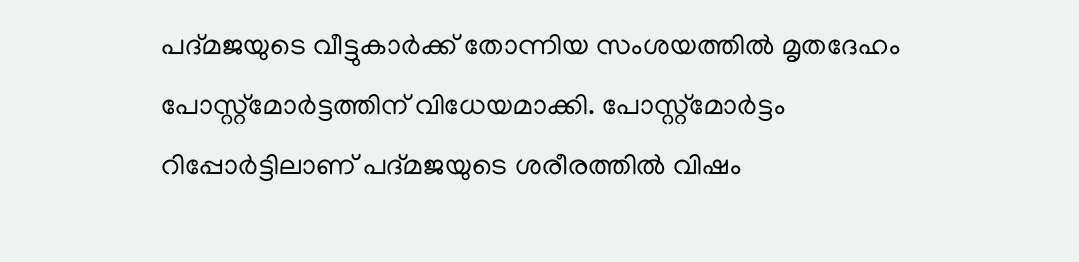പദ്മജയുടെ വീട്ടുകാർക്ക് തോന്നിയ സംശയത്തിൽ മൃതദേഹം പോസ്റ്റ്മോർട്ടത്തിന് വിധേയമാക്കി. പോസ്റ്റ്മോർട്ടം റിപ്പോർട്ടിലാണ് പദ്മജയുടെ ശരീരത്തിൽ വിഷം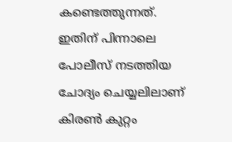കണ്ടെത്തുന്നത്.
ഇതിന് പിന്നാലെ പോലീസ് നടത്തിയ ചോദ്യം ചെയ്യലിലാണ് കിരൺ കുറ്റം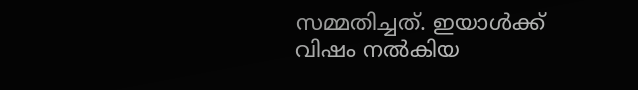സമ്മതിച്ചത്. ഇയാൾക്ക് വിഷം നൽകിയ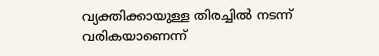വ്യക്തിക്കായുള്ള തിരച്ചിൽ നടന്ന് വരികയാണെന്ന്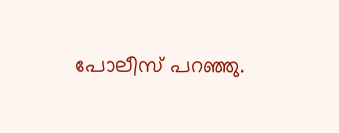പോലീസ് പറഞ്ഞു.